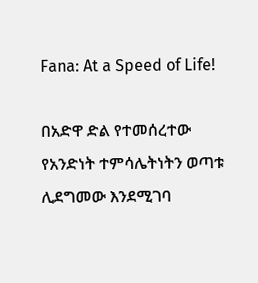Fana: At a Speed of Life!

በአድዋ ድል የተመሰረተው የአንድነት ተምሳሌትነትን ወጣቱ ሊደግመው እንደሚገባ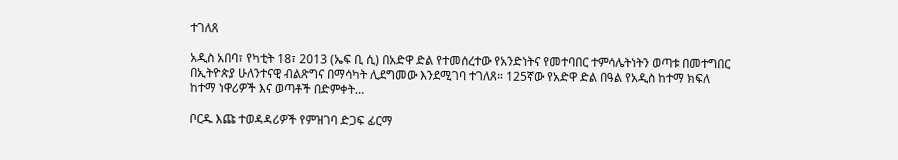ተገለጸ

አዲስ አበባ፣ የካቲት 18፣ 2013 (ኤፍ ቢ ሲ) በአድዋ ድል የተመሰረተው የአንድነትና የመተባበር ተምሳሌትነትን ወጣቱ በመተግበር በኢትዮጵያ ሁለንተናዊ ብልጽግና በማሳካት ሊደግመው እንደሚገባ ተገለጸ። 125ኛው የአድዋ ድል በዓል የአዲስ ከተማ ክፍለ ከተማ ነዋሪዎች እና ወጣቶች በድምቀት…

ቦርዱ እጩ ተወዳዳሪዎች የምዝገባ ድጋፍ ፊርማ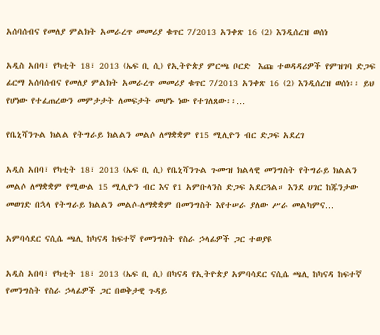አሰባሰብና የመለያ ምልክት አመራረጥ መመሪያ ቁጥር 7/2013 አንቀጽ 16 (2) እንዲሰረዝ ወሰነ

አዲስ አበባ፣ የካቲት 18፣ 2013 (ኤፍ ቢ ሲ) የኢትዮጵያ ምርጫ ቦርድ  እጩ ተወዳዳሪዎች የምዝገባ ድጋፍ ፊርማ አሰባሰብና የመለያ ምልክት አመራረጥ መመሪያ ቁጥር 7/2013 አንቀጽ 16 (2) እንዲሰረዝ ወሰነ፡፡ ይህ የሆነው የተፈጠረውን መምታታት ለመፍታት መሆኑ ነው የተገለጸው፡፡…

የቤኒሻንጉል ክልል የትግራይ ክልልን መልሶ ለማቋቋም የ15 ሚሊዮን ብር ድጋፍ አደረገ

አዲስ አበባ፣ የካቲት 18፣ 2013 (ኤፍ ቢ ሲ) የቤኒሻንጉል ጉሙዝ ክልላዊ መንግስት የትግራይ ክልልን መልሶ ለማቋቋም የሚውል 15 ሚሊዮን ብር እና የ1 አምቡላንስ ድጋፍ አደርጓል። እንደ ሀገር ከጁንታው መወገድ በኋላ የትግራይ ክልልን መልሶ-ለማቋቋም በመንግስት እየተሠራ ያለው ሥራ መልካምና…

አምባሳደር ናሲሴ ጫሊ ከካናዳ ከፍተኛ የመንግስት የስራ ኃላፊዎች ጋር ተወያዩ

አዲስ አበባ፣ የካቲት 18፣ 2013 (ኤፍ ቢ ሲ) በካናዳ የኢትዮጵያ አምባሳደር ናሲሴ ጫሊ ከካናዳ ከፍተኛ የመንግስት የስራ ኃላፊዎች ጋር በወቅታዊ ጉዳይ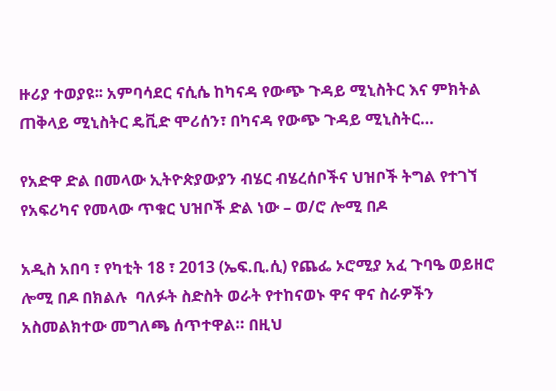ዙሪያ ተወያዩ፡፡ አምባሳደር ናሲሴ ከካናዳ የውጭ ጉዳይ ሚኒስትር እና ምክትል ጠቅላይ ሚኒስትር ዴቪድ ሞሪሰን፣ በካናዳ የውጭ ጉዳይ ሚኒስትር…

የአድዋ ድል በመላው ኢትዮጵያውያን ብሄር ብሄረሰቦችና ህዝቦች ትግል የተገኘ የአፍሪካና የመላው ጥቁር ህዝቦች ድል ነው – ወ/ሮ ሎሚ በዶ

አዲስ አበባ ፣ የካቲት 18 ፣ 2013 (ኤፍ.ቢ.ሲ) የጨፌ ኦሮሚያ አፈ ጉባዔ ወይዘሮ ሎሚ በዶ በክልሉ  ባለፉት ስድስት ወራት የተከናወኑ ዋና ዋና ስራዎችን አስመልክተው መግለጫ ሰጥተዋል። በዚህ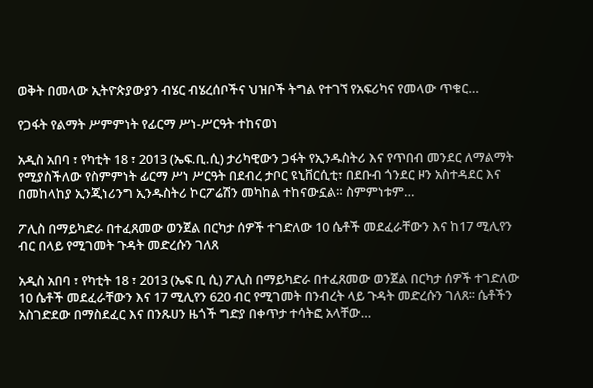ወቅት በመላው ኢትዮጵያውያን ብሄር ብሄረሰቦችና ህዝቦች ትግል የተገኘ የአፍሪካና የመላው ጥቁር…

የጋፋት የልማት ሥምምነት የፊርማ ሥነ-ሥርዓት ተከናወነ

አዲስ አበባ ፣ የካቲት 18 ፣ 2013 (ኤፍ.ቢ.ሲ) ታሪካዊውን ጋፋት የኢንዱስትሪ እና የጥበብ መንደር ለማልማት የሚያስችለው የስምምነት ፊርማ ሥነ ሥርዓት በደብረ ታቦር ዩኒቨርሲቲ፣ በደቡብ ጎንደር ዞን አስተዳደር እና በመከላከያ ኢንጂነሪንግ ኢንዱስትሪ ኮርፖሬሽን መካከል ተከናውኗል። ስምምነቱም…

ፖሊስ በማይካድራ በተፈጸመው ወንጀል በርካታ ሰዎች ተገድለው 10 ሴቶች መደፈራቸውን እና ከ17 ሚሊየን ብር በላይ የሚገመት ጉዳት መድረሱን ገለጸ

አዲስ አበባ ፣ የካቲት 18 ፣ 2013 (ኤፍ ቢ ሲ) ፖሊስ በማይካድራ በተፈጸመው ወንጀል በርካታ ሰዎች ተገድለው 10 ሴቶች መደፈራቸውን እና 17 ሚሊየን 620 ብር የሚገመት በንብረት ላይ ጉዳት መድረሱን ገለጸ፡፡ ሴቶችን አስገድደው በማስደፈር እና በንጹሀን ዜጎች ግድያ በቀጥታ ተሳትፎ አላቸው…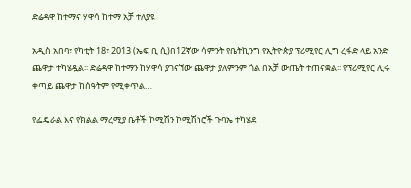ድሬዳዋ ከተማና ሃዋሳ ከተማ አቻ ተለያዩ

አዲስ አበባ፣ የካቲት 18፣ 2013 (ኤፍ ቢ ሲ)በ12ኛው ሳምንት የቤትኪንግ የኢትዮጵያ ፕሪሚየር ሊግ ረፋድ ላይ አንድ ጨዋታ ተካሄዷል፡፡ ድሬዳዋ ከተማን ከሃዋሳ ያገናኘው ጨዋታ ያለምንም ጎል በአቻ ውጤት ተጠናቋል፡፡ የፕሪሚየር ሊሩ ቀጣይ ጨዋታ ከሰዓትም የሚቀጥል…

የፌዴራል እና የክልል ማረሚያ ቤቶች ኮሚሽን ኮሚሽነሮች ጉባኤ ተካሄደ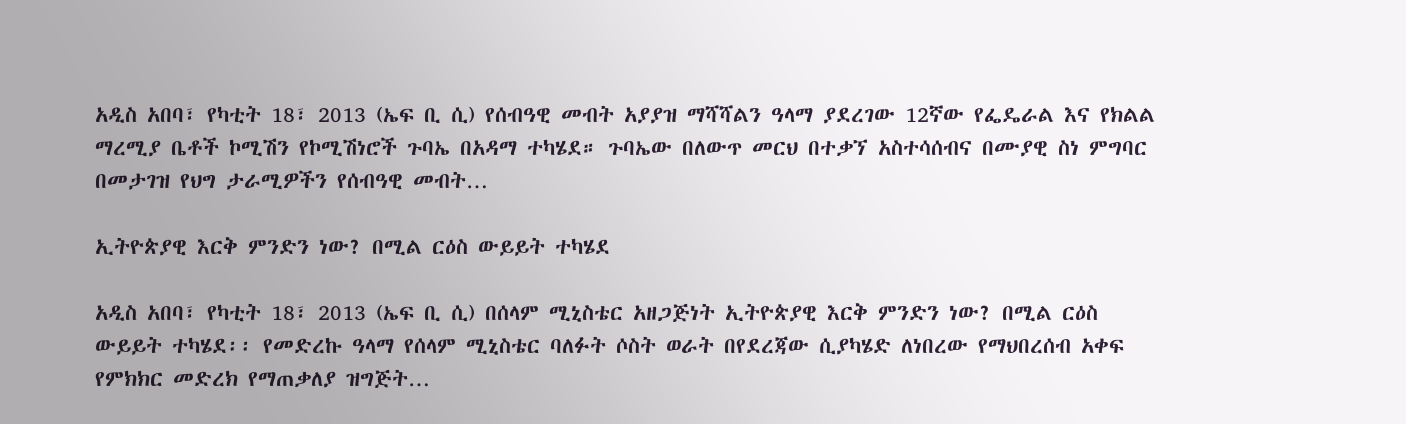አዲስ አበባ፣ የካቲት 18፣ 2013 (ኤፍ ቢ ሲ) የሰብዓዊ መብት አያያዝ ማሻሻልን ዓላማ ያደረገው 12ኛው የፌዴራል እና የክልል ማረሚያ ቤቶች ኮሚሽን የኮሚሽነሮች ጉባኤ በአዳማ ተካሄደ። ጉባኤው በለውጥ መርህ በተቃኘ አስተሳሰብና በሙያዊ ስነ ምግባር በመታገዝ የህግ ታራሚዎችን የሰብዓዊ መብት…

ኢትዮጵያዊ እርቅ ምንድን ነው? በሚል ርዕስ ውይይት ተካሄደ

አዲስ አበባ፣ የካቲት 18፣ 2013 (ኤፍ ቢ ሲ) በሰላም ሚኒስቴር አዘጋጅነት ኢትዮጵያዊ እርቅ ምንድን ነው? በሚል ርዕስ ውይይት ተካሄደ፡፡ የመድረኩ ዓላማ የሰላም ሚኒስቴር ባለፉት ሶስት ወራት በየደረጃው ሲያካሄድ ለነበረው የማህበረሰብ አቀፍ የምክክር መድረክ የማጠቃለያ ዝግጅት…